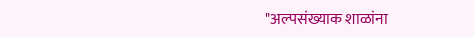"अल्पसंख्याक शाळांना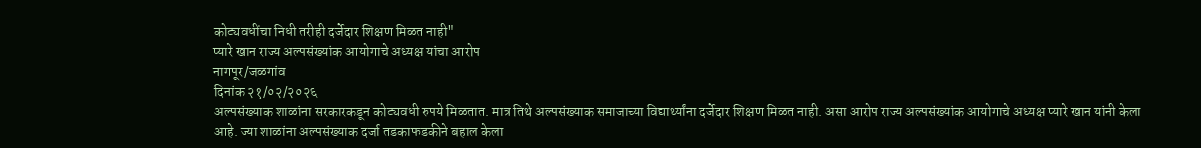कोट्यवधींचा निधी तरीही दर्जेदार शिक्षण मिळत नाही"
प्यारे खान राज्य अल्पसंख्यांक आयोगाचे अध्यक्ष यांचा आरोप
नागपूर/जळगांव
दिनांक २१/०२/२०२६
अल्पसंख्याक शाळांना सरकारकडून कोट्यवधी रुपये मिळतात. मात्र तिथे अल्पसंख्याक समाजाच्या विद्यार्थ्यांना दर्जेदार शिक्षण मिळत नाही. असा आरोप राज्य अल्पसंख्यांक आयोगाचे अध्यक्ष प्यारे खान यांनी केला आहे. ज्या शाळांना अल्पसंख्याक दर्जा तडकाफडकीने बहाल केला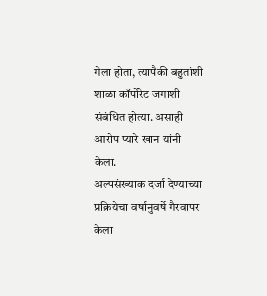गेला होता, त्यापैकी बहुतांशी शाळा कॉर्पोरेट जगाशी संबंधित होत्या. असाही आरोप प्यारे खान यांनी केला.
अल्पसंख्याक दर्जा देण्याच्या प्रक्रियेचा वर्षानुवर्षे गैरवापर केला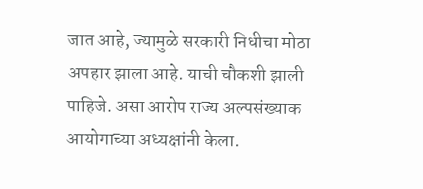जात आहे, ज्यामुळे सरकारी निधीचा मोठा अपहार झाला आहे. याची चौकशी झाली पाहिजे. असा आरोप राज्य अल्पसंख्याक आयोगाच्या अध्यक्षांनी केला.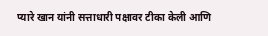प्यारे खान यांनी सत्ताधारी पक्षावर टीका केली आणि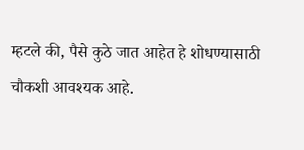म्हटले की, पैसे कुठे जात आहेत हे शोधण्यासाठी चौकशी आवश्यक आहे.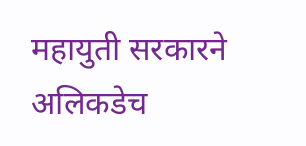महायुती सरकारने अलिकडेच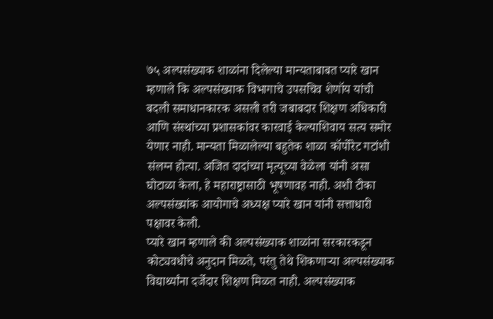७५ अल्पसंख्याक शाळांना दिलेल्या मान्यताबाबत प्यारे खान म्हणाले कि अल्पसंख्याक विभागाचे उपसचिव शेणॉय यांची बदली समाधानकारक असली तरी जबाबदार शिक्षण अधिकारी आणि संस्थांच्या प्रशासकांवर कारवाई केल्याशिवाय सत्य समोर येणार नाही. मान्यता मिळालेल्या बहुतेक शाळा कॉर्पोरेट गटांशी संलग्न होत्या. अजित दादांच्या मृत्यूच्या वेळेला यांनी असा घोटाळा केला, हे महाराष्ट्रासाठी भूषणावह नाही. अशी टीका अल्पसंख्यांक आयोगाचे अध्यक्ष प्यारे खान यांनी सत्ताधारी पक्षावर केली.
प्यारे खान म्हणाले की अल्पसंख्याक शाळांना सरकारकडून कोट्यवधीचे अनुदान मिळते, परंतु तेथे शिकणाऱ्या अल्पसंख्याक विद्यार्थ्यांना दर्जेदार शिक्षण मिळत नाही. अल्पसंख्याक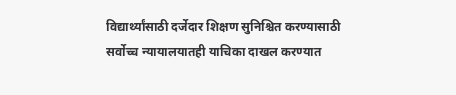विद्यार्थ्यांसाठी दर्जेदार शिक्षण सुनिश्चित करण्यासाठी सर्वोच्च न्यायालयातही याचिका दाखल करण्यात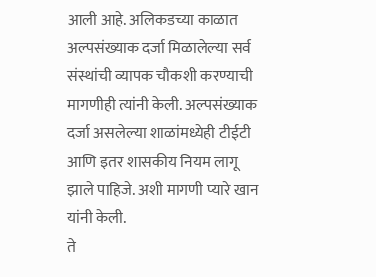आली आहे. अलिकडच्या काळात अल्पसंख्याक दर्जा मिळालेल्या सर्व संस्थांची व्यापक चौकशी करण्याची मागणीही त्यांनी केली. अल्पसंख्याक दर्जा असलेल्या शाळांमध्येही टीईटी आणि इतर शासकीय नियम लागू झाले पाहिजे. अशी मागणी प्यारे खान यांनी केली.
ते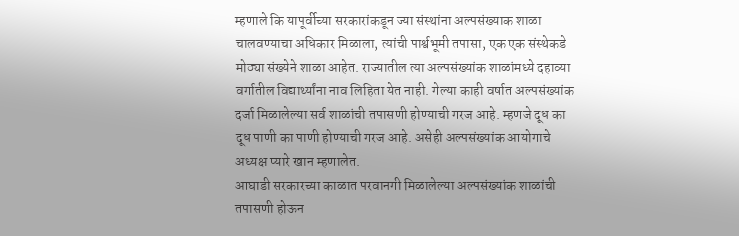म्हणाले कि यापूर्वीच्या सरकारांकडून ज्या संस्थांना अल्पसंख्याक शाळा चालवण्याचा अधिकार मिळाला, त्यांची पार्श्वभूमी तपासा, एक एक संस्थेकडे मोठ्या संख्येने शाळा आहेत. राज्यातील त्या अल्पसंख्यांक शाळांमध्ये दहाव्या वर्गातील विद्यार्थ्यांना नाव लिहिता येत नाही. गेल्या काही वर्षात अल्पसंख्यांक दर्जा मिळालेल्या सर्व शाळांची तपासणी होण्याची गरज आहे. म्हणजे दूध का दूध पाणी का पाणी होण्याची गरज आहे. असेही अल्पसंख्यांक आयोगाचे अध्यक्ष प्यारे खान म्हणालेत.
आघाडी सरकारच्या काळात परवानगी मिळालेल्या अल्पसंख्यांक शाळांची तपासणी होऊन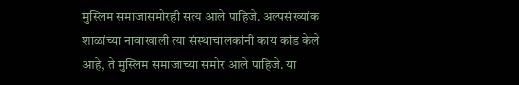मुस्लिम समाजासमोरही सत्य आले पाहिजे. अल्पसंख्यांक शाळांच्या नावाखाली त्या संस्थाचालकांनी काय कांड केले आहे, ते मुस्लिम समाजाच्या समोर आले पाहिजे. या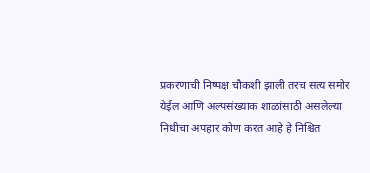प्रकरणाची निष्पक्ष चौकशी झाली तरच सत्य समोर येईल आणि अल्पसंख्याक शाळांसाठी असलेल्या निधीचा अपहार कोण करत आहे हे निश्चित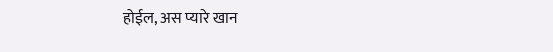होईल, अस प्यारे खान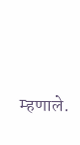म्हणाले.